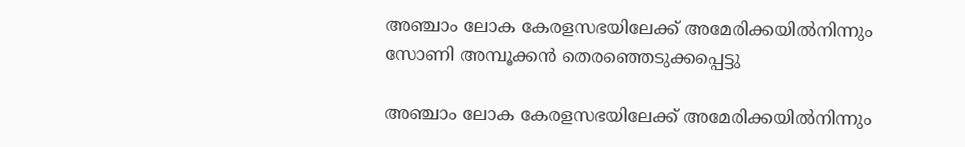അഞ്ചാം ലോക കേരളസഭയിലേക്ക് അമേരിക്കയില്‍നിന്നും സോണി അമ്പൂക്കന്‍ തെരഞ്ഞെടുക്കപ്പെട്ടു

അഞ്ചാം ലോക കേരളസഭയിലേക്ക് അമേരിക്കയില്‍നിന്നും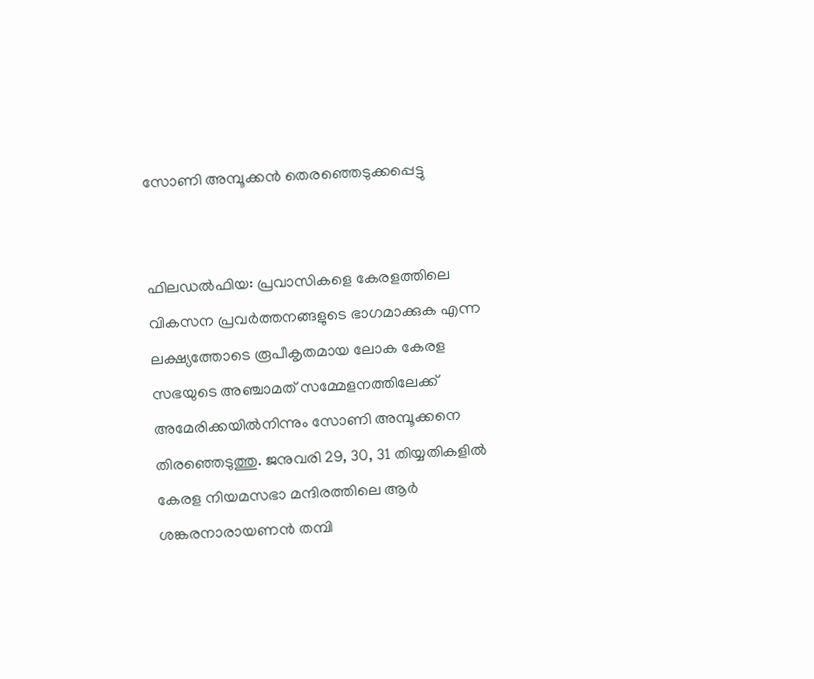സോണി അമ്പൂക്കന്‍ തെരഞ്ഞെടുക്കപ്പെട്ടു


ഫിലഡല്‍ഫിയ: പ്രവാസികളെ കേരളത്തിലെ വികസന പ്രവര്‍ത്തനങ്ങളുടെ ഭാഗമാക്കുക എന്ന ലക്ഷ്യത്തോടെ രൂപീകൃതമായ ലോക കേരള സഭയുടെ അഞ്ചാമത് സമ്മേളനത്തിലേക്ക് അമേരിക്കയില്‍നിന്നും സോണി അമ്പൂക്കനെ തിരഞ്ഞെടുത്തു. ജനുവരി 29, 30, 31 തിയ്യതികളില്‍ കേരള നിയമസഭാ മന്ദിരത്തിലെ ആര്‍ ശങ്കരനാരായണന്‍ തമ്പി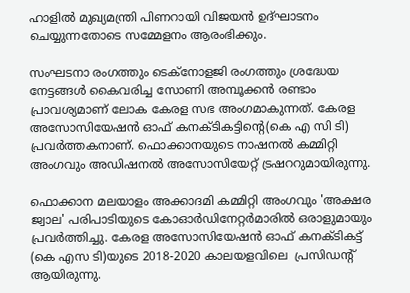ഹാളില്‍ മുഖ്യമന്ത്രി പിണറായി വിജയന്‍ ഉദ്ഘാടനം ചെയ്യുന്നതോടെ സമ്മേളനം ആരംഭിക്കും.

സംഘടനാ രംഗത്തും ടെക്‌നോളജി രംഗത്തും ശ്രദ്ധേയ നേട്ടങ്ങള്‍ കൈവരിച്ച സോണി അമ്പൂക്കന്‍ രണ്ടാം പ്രാവശ്യമാണ് ലോക കേരള സഭ അംഗമാകുന്നത്. കേരള അസോസിയേഷന്‍ ഓഫ് കനക്ടികട്ടിന്റെ(കെ എ സി ടി)  പ്രവര്‍ത്തകനാണ്. ഫൊക്കാനയുടെ നാഷനല്‍ കമ്മിറ്റി അംഗവും അഡിഷനല്‍ അസോസിയേറ്റ് ട്രഷററുമായിരുന്നു.

ഫൊക്കാന മലയാളം അക്കാദമി കമ്മിറ്റി അംഗവും 'അക്ഷര ജ്വാല' പരിപാടിയുടെ കോഓര്‍ഡിനേറ്റര്‍മാരില്‍ ഒരാളുമായും പ്രവര്‍ത്തിച്ചു. കേരള അസോസിയേഷന്‍ ഓഫ് കനക്ടികട്ട് (കെ എസ ടി)യുടെ 2018-2020 കാലയളവിലെ  പ്രസിഡന്റ് ആയിരുന്നു.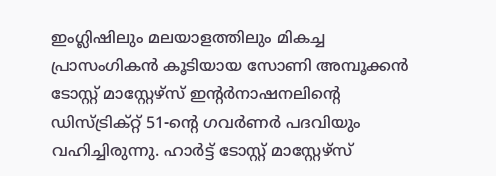ഇംഗ്ലിഷിലും മലയാളത്തിലും മികച്ച പ്രാസംഗികന്‍ കൂടിയായ സോണി അമ്പൂക്കന്‍ ടോസ്റ്റ് മാസ്റ്റേഴ്‌സ് ഇന്റര്‍നാഷനലിന്റെ ഡിസ്ട്രിക്റ്റ് 51-ന്റെ ഗവര്‍ണര്‍ പദവിയും വഹിച്ചിരുന്നു. ഹാര്‍ട്ട് ടോസ്റ്റ് മാസ്റ്റേഴ്‌സ്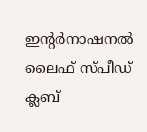ഇന്റര്‍നാഷനല്‍ ലൈഫ് സ്പീഡ് ക്ലബ്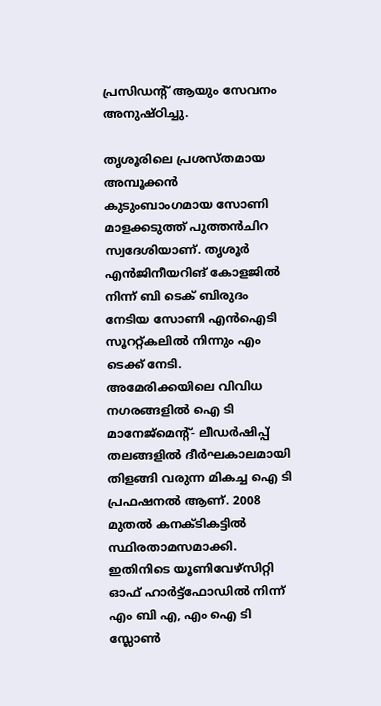പ്രസിഡന്റ് ആയും സേവനം അനുഷ്ഠിച്ചു.

തൃശൂരിലെ പ്രശസ്തമായ അമ്പൂക്കന്‍ കുടുംബാംഗമായ സോണി മാളക്കടുത്ത് പുത്തന്‍ചിറ സ്വദേശിയാണ്. തൃശൂര്‍ എന്‍ജിനീയറിങ് കോളജില്‍ നിന്ന് ബി ടെക് ബിരുദം നേടിയ സോണി എന്‍ഐടി സൂററ്റ്കലില്‍ നിന്നും എം ടെക്ക് നേടി. അമേരിക്കയിലെ വിവിധ നഗരങ്ങളില്‍ ഐ ടി മാനേജ്മെന്റ്- ലീഡര്‍ഷിപ്പ് തലങ്ങളില്‍ ദീര്‍ഘകാലമായി തിളങ്ങി വരുന്ന മികച്ച ഐ ടി പ്രഫഷനല്‍ ആണ്. 2008 മുതല്‍ കനക്ടികട്ടില്‍ സ്ഥിരതാമസമാക്കി. ഇതിനിടെ യൂണിവേഴ്‌സിറ്റി ഓഫ് ഹാര്‍ട്ട്‌ഫോഡില്‍ നിന്ന് എം ബി എ, എം ഐ ടി സ്ലോണ്‍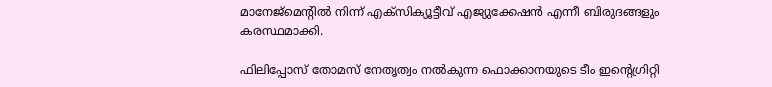മാനേജ്മെന്റില്‍ നിന്ന് എക്‌സിക്യൂട്ടീവ് എജ്യുക്കേഷന്‍ എന്നീ ബിരുദങ്ങളും കരസ്ഥമാക്കി.

ഫിലിപ്പോസ് തോമസ് നേതൃത്വം നല്‍കുന്ന ഫൊക്കാനയുടെ ടീം ഇന്റെഗ്രിറ്റി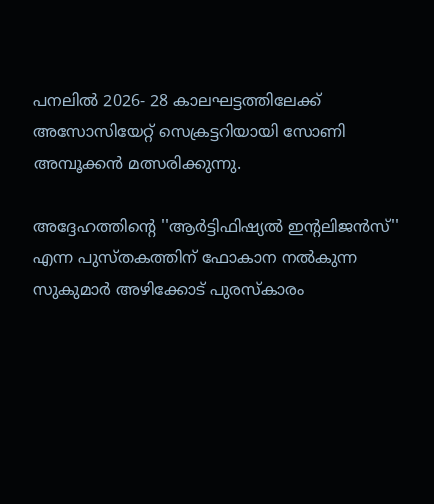പനലില്‍ 2026- 28 കാലഘട്ടത്തിലേക്ക് അസോസിയേറ്റ് സെക്രട്ടറിയായി സോണി  അമ്പൂക്കന്‍ മത്സരിക്കുന്നു.

അദ്ദേഹത്തിന്റെ ''ആര്‍ട്ടിഫിഷ്യല്‍ ഇന്റലിജന്‍സ്'' എന്ന പുസ്തകത്തിന് ഫോകാന നല്‍കുന്ന സുകുമാര്‍ അഴിക്കോട് പുരസ്‌കാരം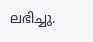ലഭിച്ചു.